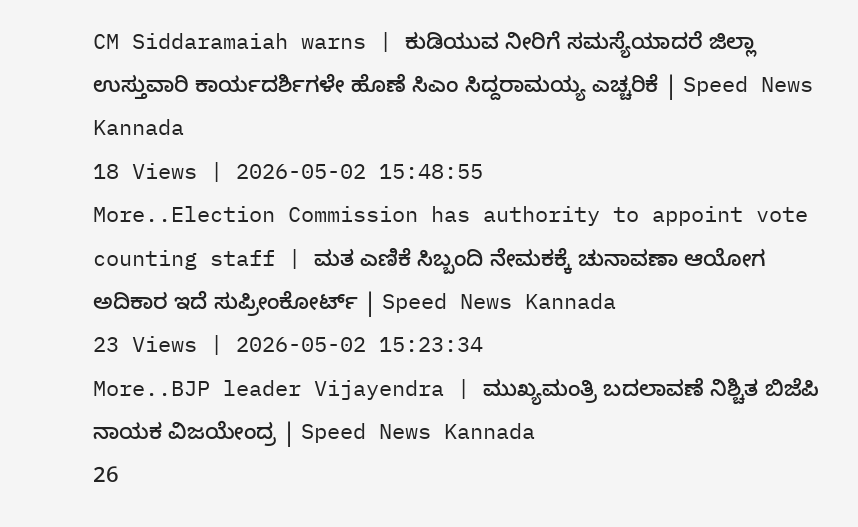CM Siddaramaiah warns | ಕುಡಿಯುವ ನೀರಿಗೆ ಸಮಸ್ಯೆಯಾದರೆ ಜಿಲ್ಲಾ ಉಸ್ತುವಾರಿ ಕಾರ್ಯದರ್ಶಿಗಳೇ ಹೊಣೆ ಸಿಎಂ ಸಿದ್ದರಾಮಯ್ಯ ಎಚ್ಚರಿಕೆ | Speed News Kannada
18 Views | 2026-05-02 15:48:55
More..Election Commission has authority to appoint vote counting staff | ಮತ ಎಣಿಕೆ ಸಿಬ್ಬಂದಿ ನೇಮಕಕ್ಕೆ ಚುನಾವಣಾ ಆಯೋಗ ಅದಿಕಾರ ಇದೆ ಸುಪ್ರೀಂಕೋರ್ಟ್ | Speed News Kannada
23 Views | 2026-05-02 15:23:34
More..BJP leader Vijayendra | ಮುಖ್ಯಮಂತ್ರಿ ಬದಲಾವಣೆ ನಿಶ್ಚಿತ ಬಿಜೆಪಿ ನಾಯಕ ವಿಜಯೇಂದ್ರ | Speed News Kannada
26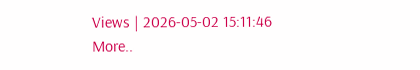Views | 2026-05-02 15:11:46
More..